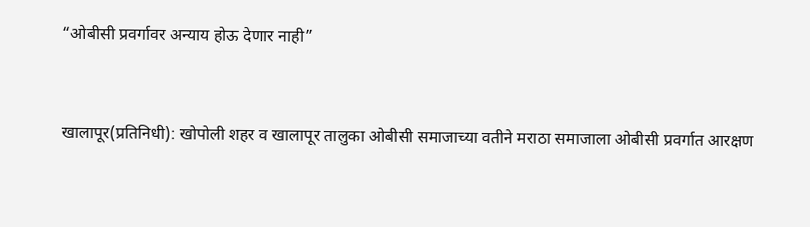“ओबीसी प्रवर्गावर अन्याय होऊ देणार नाही”


खालापूर(प्रतिनिधी): खोपोली शहर व खालापूर तालुका ओबीसी समाजाच्या वतीने मराठा समाजाला ओबीसी प्रवर्गात आरक्षण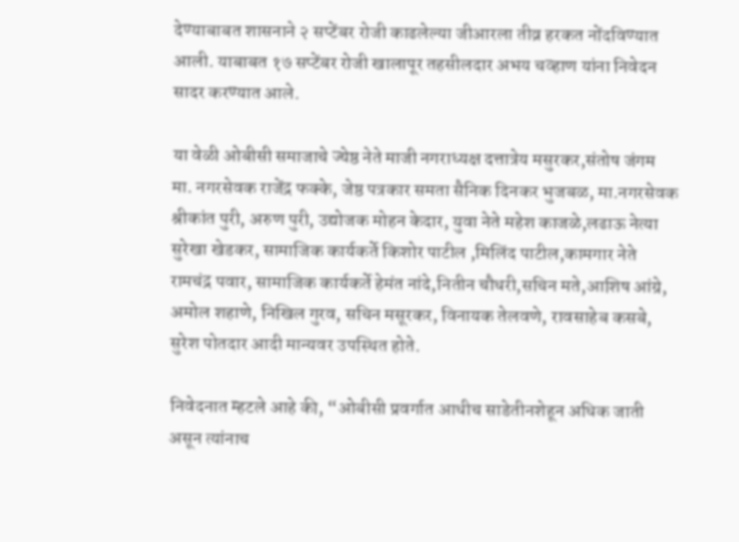देण्याबाबत शासनाने २ सप्टेंबर रोजी काढलेल्या जीआरला तीव्र हरकत नोंदविण्यात आली. याबाबत १७ सप्टेंबर रोजी खालापूर तहसीलदार अभय चव्हाण यांना निवेदन सादर करण्यात आले.

या वेळी ओबीसी समाजाचे ज्येष्ठ नेते माजी नगराध्यक्ष दत्तात्रेय मसुरकर,संतोष जंगम मा. नगरसेवक राजेंद्र फक्के, जेष्ठ पत्रकार समता सैनिक दिनकर भुजबळ, मा.नगरसेवक श्रीकांत पुरी, अरुण पुरी, उद्योजक मोहन केदार, युवा नेते महेश काजळे,लढाऊ नेत्या सुरेखा खेडकर, सामाजिक कार्यकर्ते किशोर पाटील ,मिलिंद पाटील,कामगार नेते रामचंद्र पवार, सामाजिक कार्यकर्ते हेमंत नांदे,नितीन चौधरी,सचिन मते,आशिष आंग्रे, अमोल शहाणे, निखिल गुरव, सचिन मसूरकर, विनायक तेलवणे, रावसाहेब कसबे, सुरेश पोतदार आदी मान्यवर उपस्थित होते.

निवेदनात म्हटले आहे की, “ओबीसी प्रवर्गात आधीच साडेतीनशेहून अधिक जाती असून त्यांनाच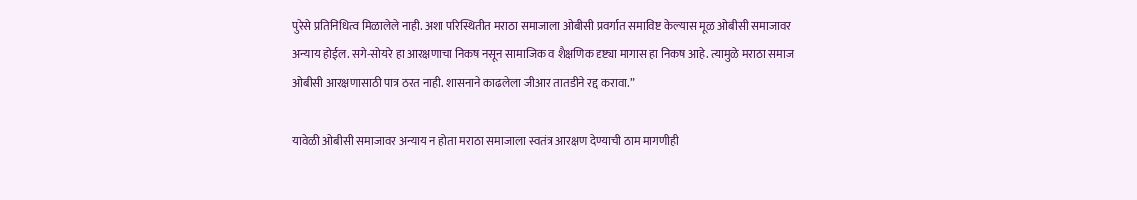पुरेसे प्रतिनिधित्व मिळालेले नाही. अशा परिस्थितीत मराठा समाजाला ओबीसी प्रवर्गात समाविष्ट केल्यास मूळ ओबीसी समाजावर अन्याय होईल. सगे-सोयरे हा आरक्षणाचा निकष नसून सामाजिक व शैक्षणिक दृष्ट्या मागास हा निकष आहे. त्यामुळे मराठा समाज ओबीसी आरक्षणासाठी पात्र ठरत नाही. शासनाने काढलेला जीआर तातडीने रद्द करावा.”

यावेळी ओबीसी समाजावर अन्याय न होता मराठा समाजाला स्वतंत्र आरक्षण देण्याची ठाम मागणीही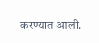करण्यात आली.